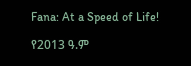Fana: At a Speed of Life!

የ2013 ዓ.ም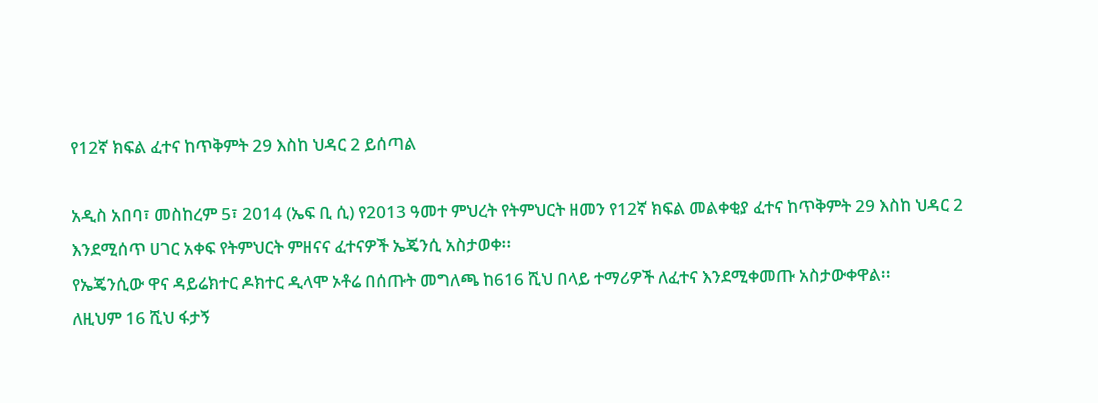የ12ኛ ክፍል ፈተና ከጥቅምት 29 እስከ ህዳር 2 ይሰጣል

አዲስ አበባ፣ መስከረም 5፣ 2014 (ኤፍ ቢ ሲ) የ2013 ዓመተ ምህረት የትምህርት ዘመን የ12ኛ ክፍል መልቀቂያ ፈተና ከጥቅምት 29 እስከ ህዳር 2 እንደሚሰጥ ሀገር አቀፍ የትምህርት ምዘናና ፈተናዎች ኤጄንሲ አስታወቀ፡፡
የኤጄንሲው ዋና ዳይሬክተር ዶክተር ዲላሞ ኦቶሬ በሰጡት መግለጫ ከ616 ሺህ በላይ ተማሪዎች ለፈተና እንደሚቀመጡ አስታውቀዋል፡፡
ለዚህም 16 ሺህ ፋታኝ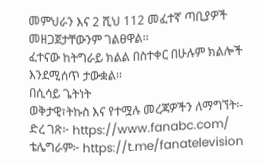መምህራን እና 2 ሺህ 112 መፈተኛ ጣቢያዎች መዘጋጀታቸውንም ገልፀዋል፡፡
ፈተናው ከትግራይ ክልል በስተቀር በሁሉም ክልሎች እንደሚሰጥ ታውቋል፡፡
በሲሳይ ጌትነት
ወቅታዊ፣ትኩስ እና የተሟሉ መረጃዎችን ለማግኘት፡-
ድረ ገጽ፦ https://www.fanabc.com/
ቴሌግራም፦ https://t.me/fanatelevision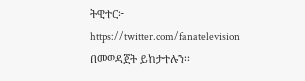ትዊተር፦ https://twitter.com/fanatelevision በመወዳጀት ይከታተሉን፡፡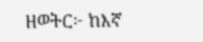ዘወትር፦ ከእኛ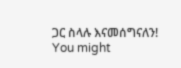ጋር ስላሉ እናመሰግናለን!
You might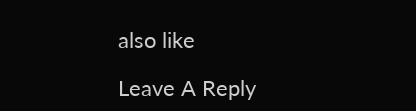also like

Leave A Reply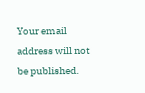Your email address will not be published.